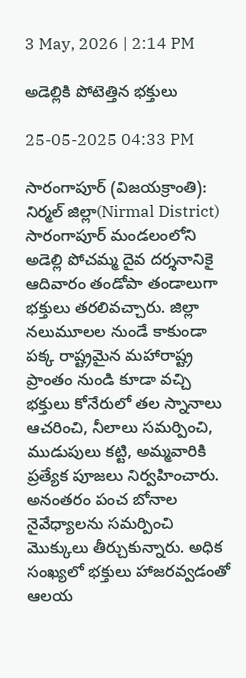3 May, 2026 | 2:14 PM

అడెల్లికి పోటెత్తిన భక్తులు

25-05-2025 04:33 PM

సారంగాపూర్ (విజయక్రాంతి): నిర్మల్ జిల్లా(Nirmal District) సారంగాపూర్ మండలంలోని అడెల్లి పోచమ్మ దైవ దర్శనానికై ఆదివారం తండోపా తండాలుగా భక్తులు తరలివచ్చారు. జిల్లా నలుమూలల నుండే కాకుండా పక్క రాష్ట్రమైన మహారాష్ట్ర ప్రాంతం నుండి కూడా వచ్చి భక్తులు కోనేరులో తల స్నానాలు ఆచరించి, నీలాలు సమర్పించి, ముడుపులు కట్టి, అమ్మవారికి ప్రత్యేక పూజలు నిర్వహించారు. అనంతరం పంచ బోనాల నైవేధ్యాలను సమర్పించి మొక్కులు తీర్చుకున్నారు. అధిక సంఖ్యలో భక్తులు హాజరవ్వడంతో ఆలయ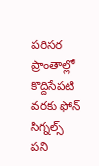పరిసర ప్రాంతాల్లో కొద్దిసేపటి వరకు ఫోన్ సిగ్నల్స్ పని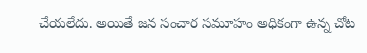చేయలేదు. అయితే జన సంచార సమూహం అధికంగా ఉన్న చోట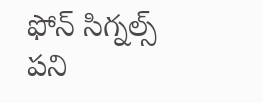ఫోన్ సిగ్నల్స్ పని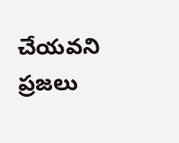చేయవని ప్రజలు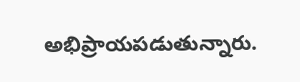అభిప్రాయపడుతున్నారు.